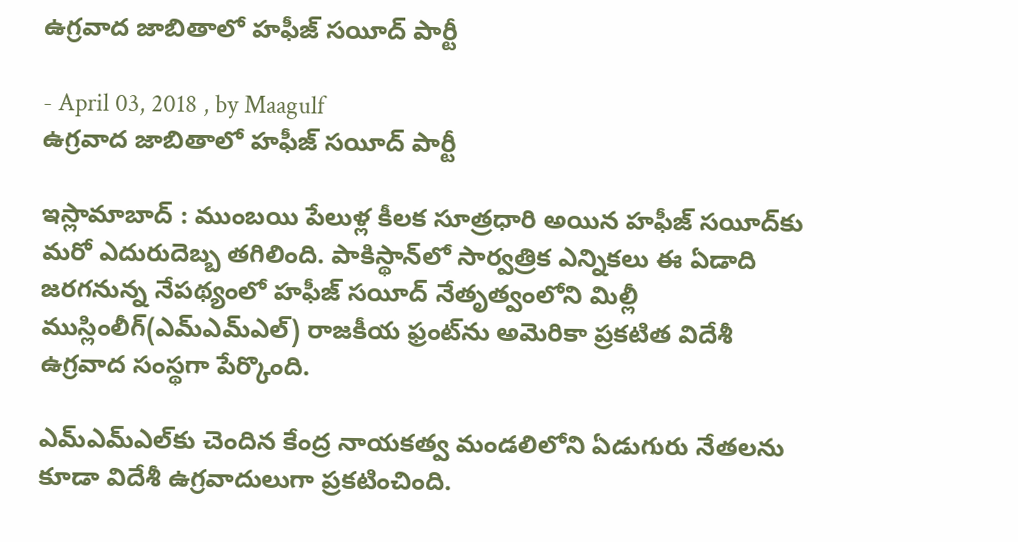ఉగ్రవాద జాబితాలో హఫీజ్‌ సయీద్‌ పార్టీ

- April 03, 2018 , by Maagulf
ఉగ్రవాద జాబితాలో హఫీజ్‌ సయీద్‌ పార్టీ

ఇస్లామాబాద్‌ : ముంబయి పేలుళ్ల కీలక సూత్రధారి అయిన హఫీజ్‌ సయీద్‌కు మరో ఎదురుదెబ్బ తగిలింది. పాకిస్థాన్‌లో సార్వత్రిక ఎన్నికలు ఈ ఏడాది జరగనున్న నేపథ్యంలో హఫీజ్‌ సయీద్‌ నేతృత్వంలోని మిల్లీ ముస్లింలీగ్‌(ఎమ్‌ఎమ్‌ఎల్‌) రాజకీయ ఫ్రంట్‌ను అమెరికా ప్రకటిత విదేశీ ఉగ్రవాద సంస్థగా పేర్కొంది.

ఎమ్‌ఎమ్‌ఎల్‌కు చెందిన కేంద్ర నాయకత్వ మండలిలోని ఏడుగురు నేతలను కూడా విదేశీ ఉగ్రవాదులుగా ప్రకటించింది.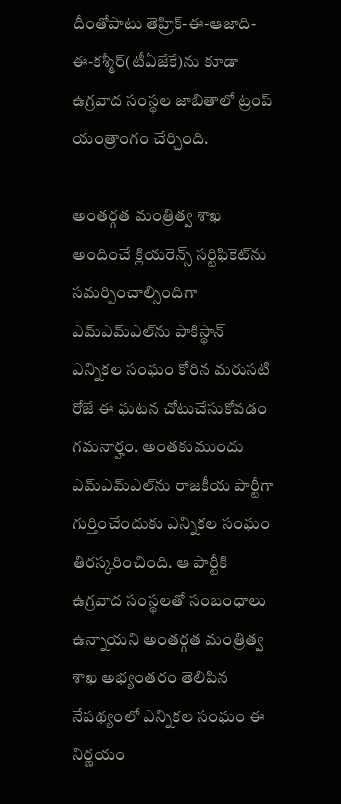దీంతోపాటు తెహ్రిక్‌-ఈ-ఆజాది-ఈ-కశ్మీర్‌(టీఏజేకే)ను కూడా ఉగ్రవాద సంస్థల జాబితాలో ట్రంప్‌ యంత్రాంగం చేర్చింది.

అంతర్గత మంత్రిత్వ శాఖ అందించే క్లియరెన్స్‌ సర్టిఫికెట్‌ను సమర్పించాల్సిందిగా ఎమ్‌ఎమ్‌ఎల్‌ను పాకిస్థాన్‌ ఎన్నికల సంఘం కోరిన మరుసటి రోజే ఈ ఘటన చోటుచేసుకోవడం గమనార్హం. అంతకుముందు ఎమ్‌ఎమ్‌ఎల్‌ను రాజకీయ పార్టీగా గుర్తించేందుకు ఎన్నికల సంఘం తిరస్కరించింది. ఆ పార్టీకి ఉగ్రవాద సంస్థలతో సంబంధాలు ఉన్నాయని అంతర్గత మంత్రిత్వ శాఖ అభ్యంతరం తెలిపిన నేపథ్యంలో ఎన్నికల సంఘం ఈ నిర్ణయం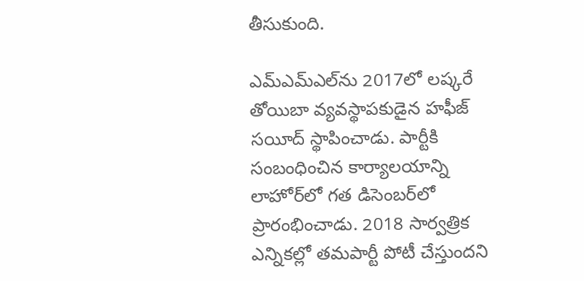తీసుకుంది.

ఎమ్‌ఎమ్‌ఎల్‌ను 2017లో లష్కరే తోయిబా వ్యవస్థాపకుడైన హఫీజ్‌ సయీద్‌ స్థాపించాడు. పార్టీకి సంబంధించిన కార్యాలయాన్ని లాహోర్‌లో గత డిసెంబర్‌లో ప్రారంభించాడు. 2018 సార్వత్రిక ఎన్నికల్లో తమపార్టీ పోటీ చేస్తుందని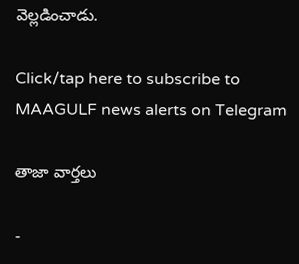వెల్లడించాడు.

Click/tap here to subscribe to MAAGULF news alerts on Telegram

తాజా వార్తలు

-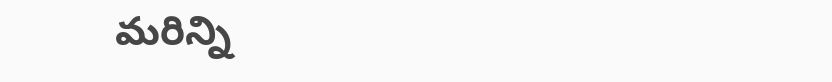మరిన్ని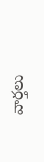వార్తలు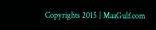Copyrights 2015 | MaaGulf.com